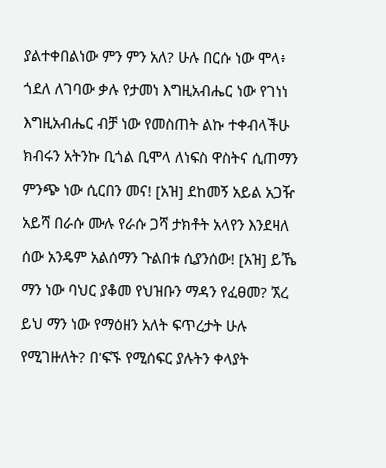ያልተቀበልነው ምን ምን አለ? ሁሉ በርሱ ነው ሞላ፥ ጎደለ ለገባው ቃሉ የታመነ እግዚአብሔር ነው የገነነ እግዚአብሔር ብቻ ነው የመስጠት ልኩ ተቀብላችሁ ክብሩን አትንኩ ቢጎል ቢሞላ ለነፍስ ዋስትና ሲጠማን ምንጭ ነው ሲርበን መና! [አዝ] ደከመኝ አይል አጋዥ አይሻ በራሱ ሙሉ የራሱ ጋሻ ታክቶት አላየን እንደዛለ ሰው አንዴም አልሰማን ጉልበቱ ሲያንሰው! [አዝ] ይኼ ማን ነው ባህር ያቆመ የህዝቡን ማዳን የፈፀመ? ኧረ ይህ ማን ነው የማዕዘን አለት ፍጥረታት ሁሉ የሚገዙለት? በ'ፍኙ የሚሰፍር ያሉትን ቀላያት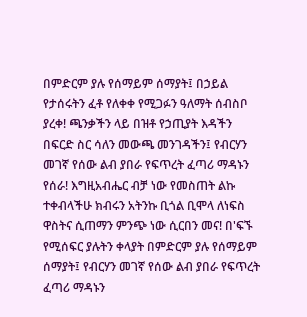በምድርም ያሉ የሰማይም ሰማያት፤ በኃይል የታሰሩትን ፈቶ የለቀቀ የሚጋፉን ዓለማት ሰብስቦ ያረቀ! ጫንቃችን ላይ በዝቶ የኃጢያት እዳችን በፍርድ ስር ሳለን መውጫ መንገዳችን፤ የብርሃን መገኛ የሰው ልብ ያበራ የፍጥረት ፈጣሪ ማዳኑን የሰራ! እግዚአብሔር ብቻ ነው የመስጠት ልኩ ተቀብላችሁ ክብሩን አትንኩ ቢጎል ቢሞላ ለነፍስ ዋስትና ሲጠማን ምንጭ ነው ሲርበን መና! በ'ፍኙ የሚሰፍር ያሉትን ቀላያት በምድርም ያሉ የሰማይም ሰማያት፤ የብርሃን መገኛ የሰው ልብ ያበራ የፍጥረት ፈጣሪ ማዳኑን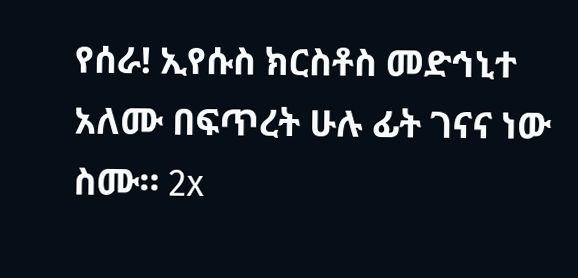የሰራ! ኢየሱስ ክርስቶስ መድኅኒተ አለሙ በፍጥረት ሁሉ ፊት ገናና ነው ስሙ። 2x